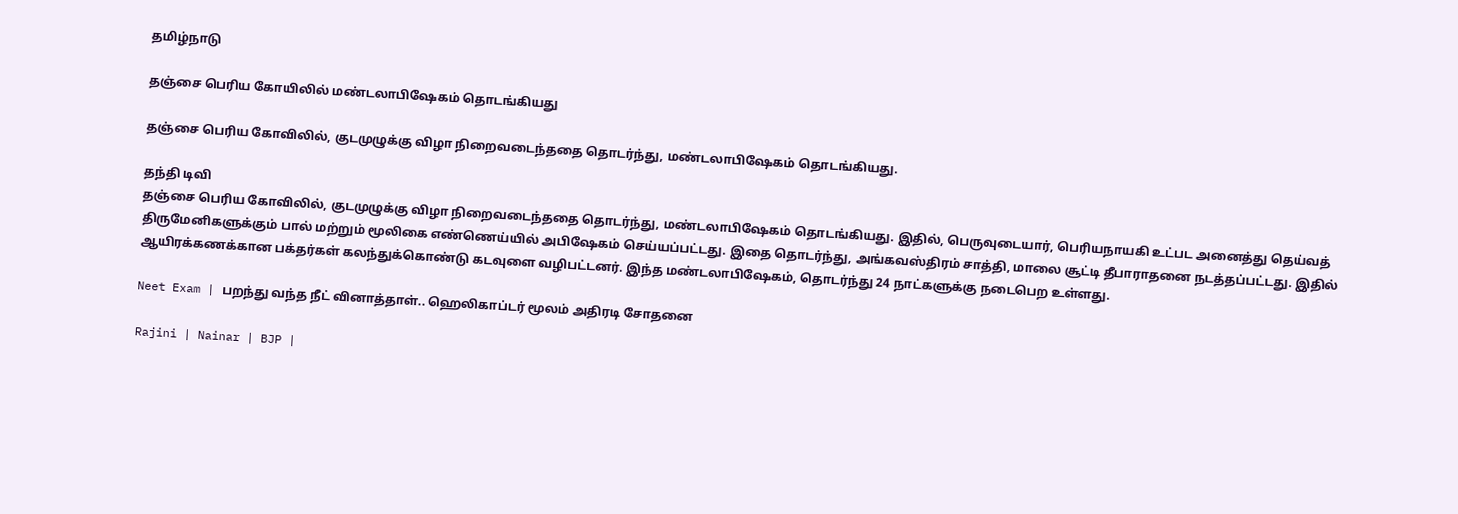தமிழ்நாடு

தஞ்சை பெரிய கோயிலில் மண்டலாபிஷேகம் தொடங்கியது

தஞ்சை பெரிய கோவிலில், குடமுழுக்கு விழா நிறைவடைந்ததை தொடர்ந்து, மண்டலாபிஷேகம் தொடங்கியது.

தந்தி டிவி
தஞ்சை பெரிய கோவிலில், குடமுழுக்கு விழா நிறைவடைந்ததை தொடர்ந்து, மண்டலாபிஷேகம் தொடங்கியது. இதில், பெருவுடையார், பெரியநாயகி உட்பட அனைத்து தெய்வத் திருமேனிகளுக்கும் பால் மற்றும் மூலிகை எண்ணெய்யில் அபிஷேகம் செய்யப்பட்டது. இதை தொடர்ந்து, அங்கவஸ்திரம் சாத்தி, மாலை சூட்டி தீபாராதனை நடத்தப்பட்டது. இதில் ஆயிரக்கணக்கான பக்தர்கள் கலந்துக்கொண்டு கடவுளை வழிபட்டனர். இந்த மண்டலாபிஷேகம், தொடர்ந்து 24 நாட்களுக்கு நடைபெற உள்ளது.

Neet Exam | பறந்து வந்த நீட் வினாத்தாள்.. ஹெலிகாப்டர் மூலம் அதிரடி சோதனை

Rajini | Nainar | BJP |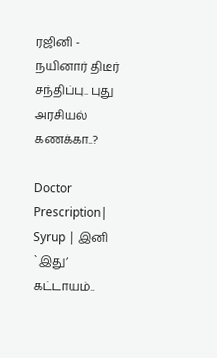ரஜினி - நயினார் திடீர் சந்திப்பு.. புது அரசியல் கணக்கா..?

Doctor Prescription| Syrup | இனி `இது’ கட்டாயம்..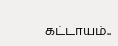கட்டாயம்..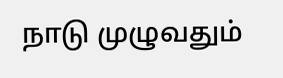நாடு முழுவதும்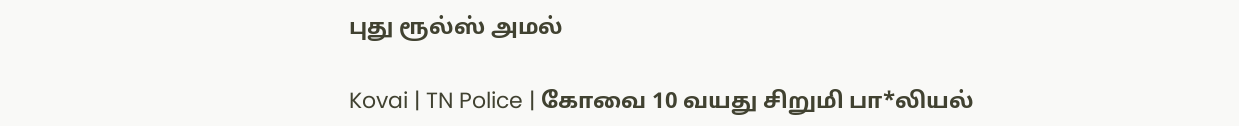புது ரூல்ஸ் அமல்

Kovai | TN Police | கோவை 10 வயது சிறுமி பா*லியல்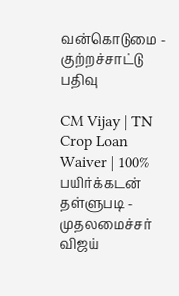வன்கொடுமை - குற்றச்சாட்டு பதிவு

CM Vijay | TN Crop Loan Waiver | 100% பயிர்க்கடன் தள்ளுபடி - முதலமைச்சர் விஜய்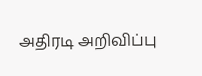அதிரடி அறிவிப்பு